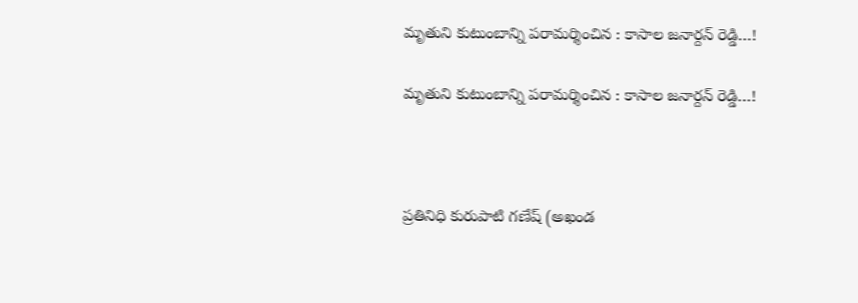మృతుని కుటుంబాన్ని పరామర్శించిన : కాసాల జనార్దన్ రెడ్డి…!

మృతుని కుటుంబాన్ని పరామర్శించిన : కాసాల జనార్దన్ రెడ్డి…!



ప్రతినిధి కురుపాటి గణేష్ (అఖండ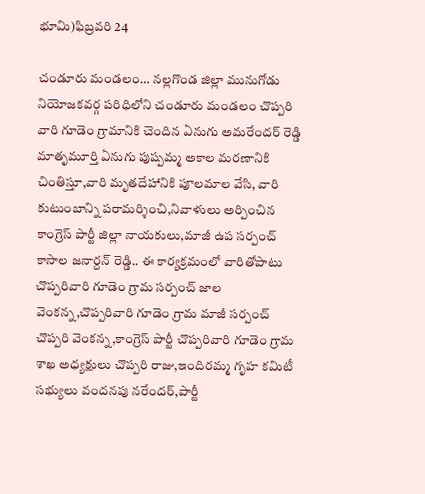భూమి)ఫిబ్రవరి 24

చండూరు మండలం… నల్లగొండ జిల్లా మునుగోడు నియోజకవర్గ పరిధిలోని చండూరు మండలం చొప్పరి వారి గూడెం గ్రామానికి చెందిన ఏనుగు అమరేందర్ రెడ్డి మాతృమూర్తి ఏనుగు పుష్పమ్మ అకాల మరణానికి చింతిస్తూ,వారి మృతదేహానికి పూలమాల వేసి, వారి కుటుంబాన్ని పరామర్శించి,నివాళులు అర్పించిన కాంగ్రెస్ పార్టీ జిల్లా నాయకులు,మాజీ ఉప సర్పంచ్ కాసాల జనార్దన్ రెడ్డి.. ఈ కార్యక్రమంలో వారితోపాటు చొప్పరివారి గూడెం గ్రామ సర్పంచ్ జాల వెంకన్న,చొప్పరివారి గూడెం గ్రామ మాజీ సర్పంచ్ చొప్పరి వెంకన్న,కాంగ్రెస్ పార్టీ చొప్పరివారి గూడెం గ్రామ శాఖ అధ్యక్షులు చొప్పరి రాజు,ఇందిరమ్మ గృహ కమిటీ సభ్యులు వందనపు నరేందర్,పార్టీ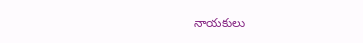నాయకులు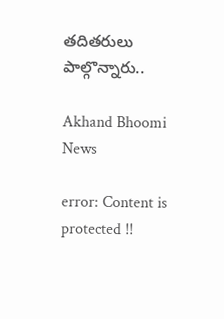తదితరులు పాల్గొన్నారు..

Akhand Bhoomi News

error: Content is protected !!